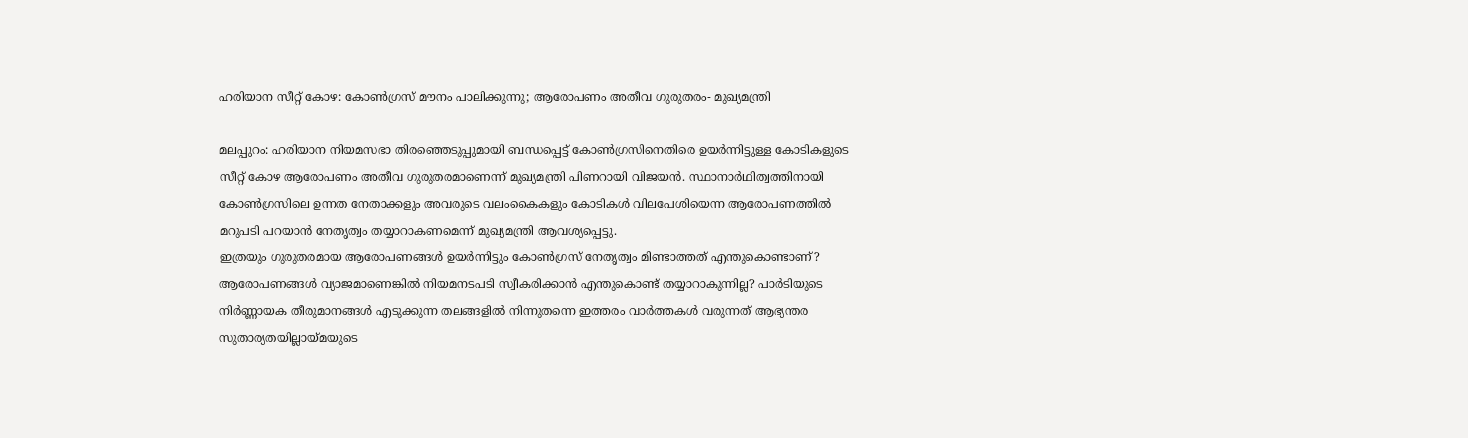ഹരിയാന സീറ്റ് കോഴ: കോൺഗ്രസ് മൗനം പാലിക്കുന്നു; ആരോപണം അതീവ ഗുരുതരം- മുഖ്യമന്ത്രി

മലപ്പുറം: ഹരിയാന നിയമസഭാ തിരഞ്ഞെടുപ്പുമായി ബന്ധപ്പെട്ട് കോൺഗ്രസിനെതിരെ ഉയർന്നിട്ടുള്ള കോടികളുടെ സീറ്റ് കോഴ ആരോപണം അതീവ ഗുരുതരമാണെന്ന് മുഖ്യമന്ത്രി പിണറായി വിജയൻ. സ്ഥാനാർഥിത്വത്തിനായി കോൺഗ്രസിലെ ഉന്നത നേതാക്കളും അവരുടെ വലംകൈകളും കോടികൾ വിലപേശിയെന്ന ആരോപണത്തിൽ മറുപടി പറയാൻ നേതൃത്വം തയ്യാറാകണമെന്ന് മുഖ്യമന്ത്രി ആവശ്യപ്പെട്ടു.
ഇത്രയും ഗുരുതരമായ ആരോപണങ്ങൾ ഉയർന്നിട്ടും കോൺഗ്രസ് നേതൃത്വം മിണ്ടാത്തത് എന്തുകൊണ്ടാണ്? ആരോപണങ്ങൾ വ്യാജമാണെങ്കിൽ നിയമനടപടി സ്വീകരിക്കാൻ എന്തുകൊണ്ട് തയ്യാറാകുന്നില്ല? പാർടിയുടെ നിർണ്ണായക തീരുമാനങ്ങൾ എടുക്കുന്ന തലങ്ങളിൽ നിന്നുതന്നെ ഇത്തരം വാർത്തകൾ വരുന്നത് ആഭ്യന്തര സുതാര്യതയില്ലായ്മയുടെ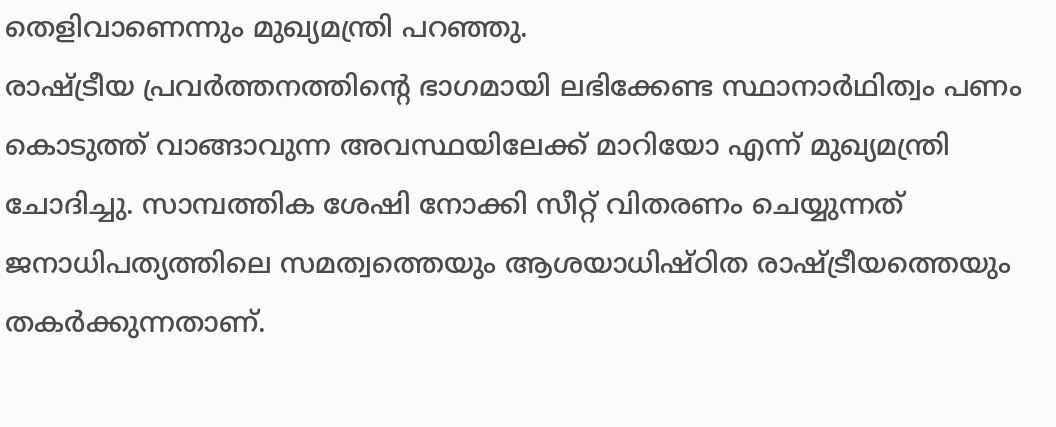തെളിവാണെന്നും മുഖ്യമന്ത്രി പറഞ്ഞു.
രാഷ്ട്രീയ പ്രവർത്തനത്തിന്റെ ഭാഗമായി ലഭിക്കേണ്ട സ്ഥാനാർഥിത്വം പണം കൊടുത്ത് വാങ്ങാവുന്ന അവസ്ഥയിലേക്ക് മാറിയോ എന്ന് മുഖ്യമന്ത്രി ചോദിച്ചു. സാമ്പത്തിക ശേഷി നോക്കി സീറ്റ് വിതരണം ചെയ്യുന്നത് ജനാധിപത്യത്തിലെ സമത്വത്തെയും ആശയാധിഷ്ഠിത രാഷ്ട്രീയത്തെയും തകർക്കുന്നതാണ്.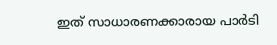ഇത് സാധാരണക്കാരായ പാർടി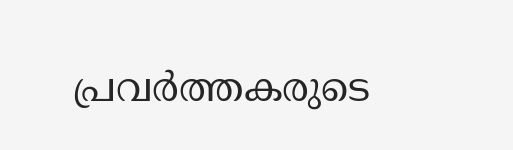പ്രവർത്തകരുടെ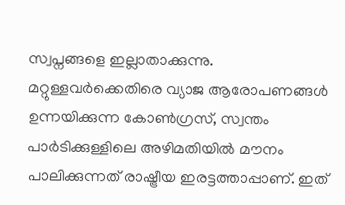സ്വപ്നങ്ങളെ ഇല്ലാതാക്കുന്നു.
മറ്റുള്ളവർക്കെതിരെ വ്യാജ ആരോപണങ്ങൾ ഉന്നയിക്കുന്ന കോൺഗ്രസ്, സ്വന്തം പാർടിക്കുള്ളിലെ അഴിമതിയിൽ മൗനം പാലിക്കുന്നത് രാഷ്ട്രീയ ഇരട്ടത്താപ്പാണ്. ഇത്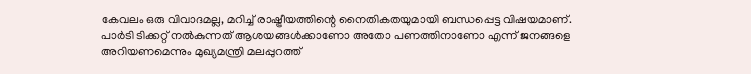കേവലം ഒരു വിവാദമല്ല, മറിച്ച് രാഷ്ട്രീയത്തിന്റെ നൈതികതയുമായി ബന്ധപ്പെട്ട വിഷയമാണ്. പാർടി ടിക്കറ്റ് നൽകുന്നത് ആശയങ്ങൾക്കാണോ അതോ പണത്തിനാണോ എന്ന് ജനങ്ങളെ അറിയണമെന്നും മുഖ്യമന്ത്രി മലപ്പുറത്ത്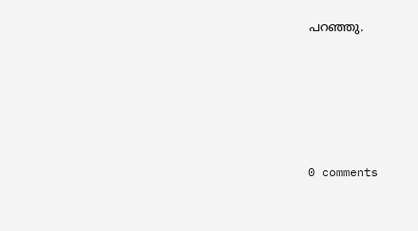പറഞ്ഞു.










0 comments